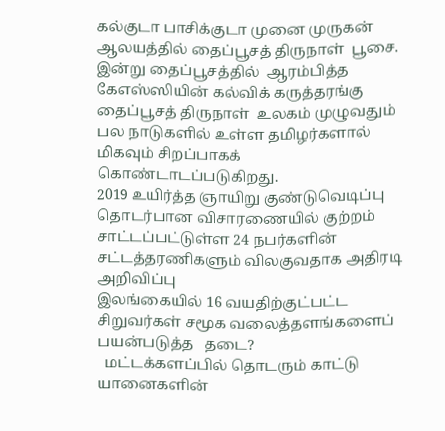கல்குடா பாசிக்குடா முனை முருகன் ஆலயத்தில் தைப்பூசத் திருநாள்  பூசை.
இன்று தைப்பூசத்தில்  ஆரம்பித்த கேஎஸ்ஸியின் கல்விக் கருத்தரங்கு
தைப்பூசத் திருநாள்  உலகம் முழுவதும் பல நாடுகளில் உள்ள தமிழர்களால் மிகவும் சிறப்பாகக் கொண்டாடப்படுகிறது.
2019 உயிர்த்த ஞாயிறு குண்டுவெடிப்பு தொடர்பான விசாரணையில் குற்றம் சாட்டப்பட்டுள்ள 24 நபர்களின் சட்டத்தரணிகளும் விலகுவதாக அதிரடி அறிவிப்பு
இலங்கையில் 16 வயதிற்குட்பட்ட சிறுவர்கள் சமூக வலைத்தளங்களைப் பயன்படுத்த   தடை?
  மட்டக்களப்பில் தொடரும் காட்டு யானைகளின்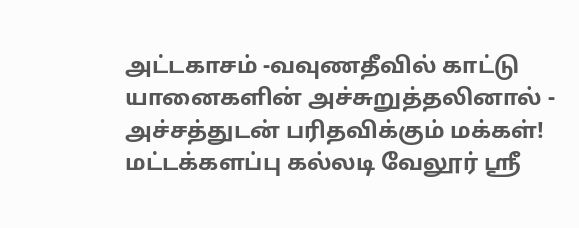அட்டகாசம் -வவுணதீவில் காட்டு யானைகளின் அச்சுறுத்தலினால் - அச்சத்துடன் பரிதவிக்கும் மக்கள்!
மட்டக்களப்பு கல்லடி வேலூர் ஸ்ரீ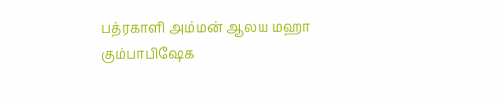பத்ரகாளி அம்மன் ஆலய மஹா கும்பாபிஷேக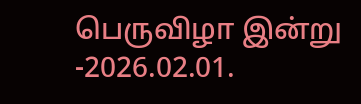பெருவிழா இன்று -2026.02.01.